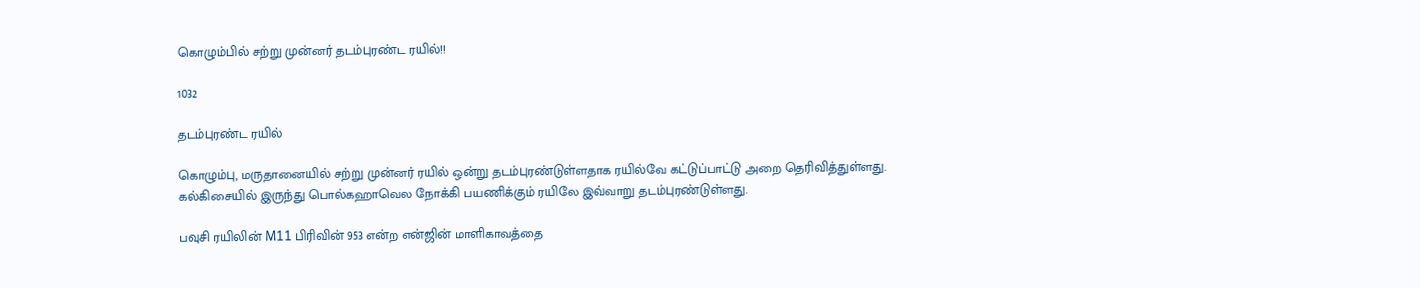கொழும்பில் சற்று முன்னர் தடம்புரண்ட ரயில்!!

1032

தடம்புரண்ட ரயில்

கொழும்பு, மருதானையில் சற்று முன்னர் ரயில் ஒன்று தடம்புரண்டுள்ளதாக ரயில்வே கட்டுப்பாட்டு அறை தெரிவித்துள்ளது. கல்கிசையில் இருந்து பொல்கஹாவெல நோக்கி பயணிக்கும் ரயிலே இவ்வாறு தடம்புரண்டுள்ளது.

பவுசி ரயிலின் M11 பிரிவின் 953 என்ற என்ஜின் மாளிகாவத்தை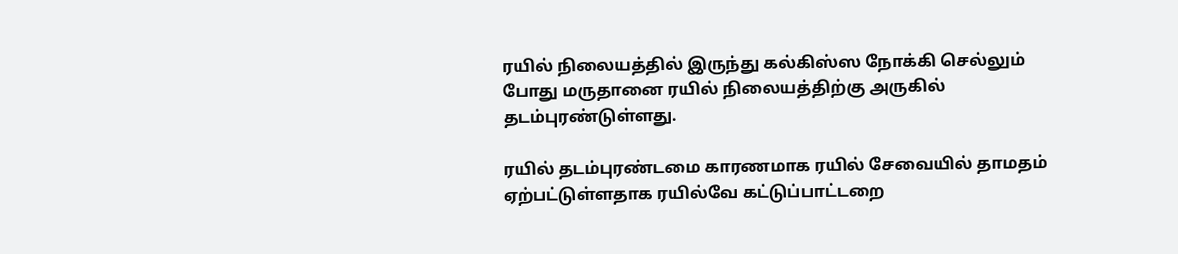ரயில் நிலையத்தில் இருந்து கல்கிஸ்ஸ நோக்கி செல்லும் போது மருதானை ரயில் நிலையத்திற்கு அருகில் தடம்புரண்டுள்ளது.

ரயில் தடம்புரண்டமை காரணமாக ரயில் சேவையில் தாமதம் ஏற்பட்டுள்ளதாக ரயில்வே கட்டுப்பாட்டறை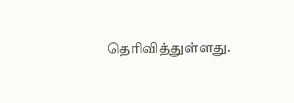தெரிவித்துள்ளது.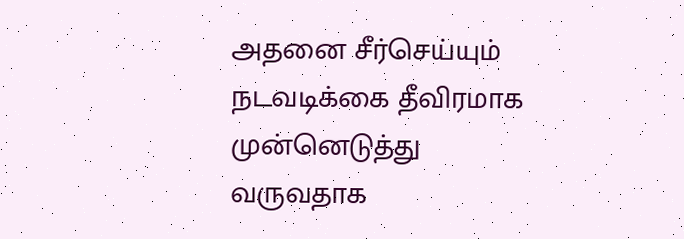அதனை சீர்செய்யும் நடவடிக்கை தீவிரமாக முன்னெடுத்து வருவதாக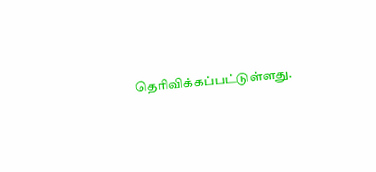தெரிவிக்கப்பட்டுள்ளது.